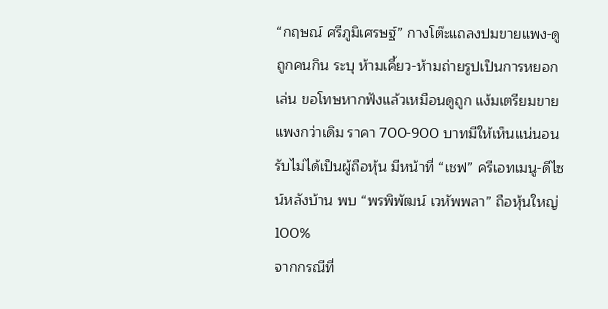“กฤษณ์ ศรีภูมิเศรษฐ์” กางโต๊ะแถลงปมขายแพง-ดูถูกคนกิน ระบุ ห้ามเคี้ยว-ห้ามถ่ายรูปเป็นการหยอกเล่น ขอโทษหากฟังแล้วเหมือนดูถูก แง้มเตรียมขายแพงกว่าเดิม ราคา 700-900 บาทมีให้เห็นแน่นอน รับไม่ได้เป็นผู้ถือหุ้น มีหน้าที่ “เชฟ” ครีเอทเมนู-ดีไซน์หลังบ้าน พบ “พรพิพัฒน์ เวหัพพลา” ถือหุ้นใหญ่ 100%
จากกรณีที่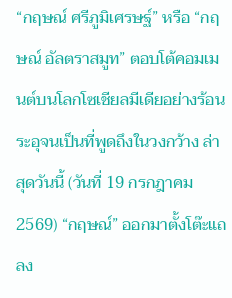“กฤษณ์ ศรีภูมิเศรษฐ์” หรือ “กฤษณ์ อัลตราสมูท” ตอบโต้คอมเมนต์บนโลกโซเชียลมีเดียอย่างร้อนระอุจนเป็นที่พูดถึงในวงกว้าง ล่าสุดวันนี้ (วันที่ 19 กรกฎาคม 2569) “กฤษณ์” ออกมาตั้งโต๊ะแถลง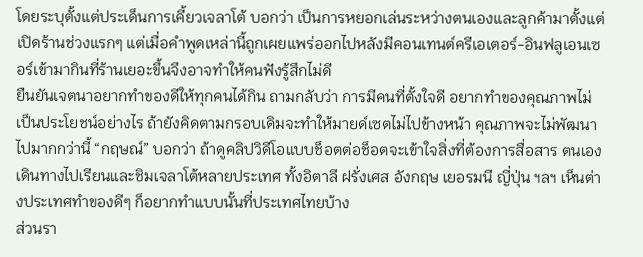โดยระบุตั้งแต่ประเด็นการเคี้ยวเจลาโต้ บอกว่า เป็นการหยอกเล่นระหว่างตนเองและลูกค้ามาตั้งแต่เปิดร้านช่วงแรกๆ แต่เมื่อคำพูดเหล่านี้ถูกเผยแพร่ออกไปหลังมีคอนเทนต์ครีเอเตอร์-อินฟลูเอนเซอร์เข้ามากินที่ร้านเยอะขึ้นจึงอาจทำให้คนฟังรู้สึกไม่ดี
ยืนยันเจตนาอยากทำของดีให้ทุกคนได้กิน ถามกลับว่า การมีคนที่ตั้งใจดี อยากทำของคุณภาพไม่เป็นประโยชน์อย่างไร ถ้ายังคิดตามกรอบเดิมจะทำให้มายด์เซตไม่ไปข้างหน้า คุณภาพจะไม่พัฒนาไปมากกว่านี้ “กฤษณ์” บอกว่า ถ้าดูคลิปวิดีโอแบบช็อตต่อช็อตจะเข้าใจสิ่งที่ต้องการสื่อสาร ตนเองเดินทางไปเรียนและชิมเจลาโต้หลายประเทศ ทั้งอิตาลี ฝรั่งเศส อังกฤษ เยอรมนี ญี่ปุ่น ฯลฯ เห็นต่างประเทศทำของดีๆ ก็อยากทำแบบนั้นที่ประเทศไทยบ้าง
ส่วนรา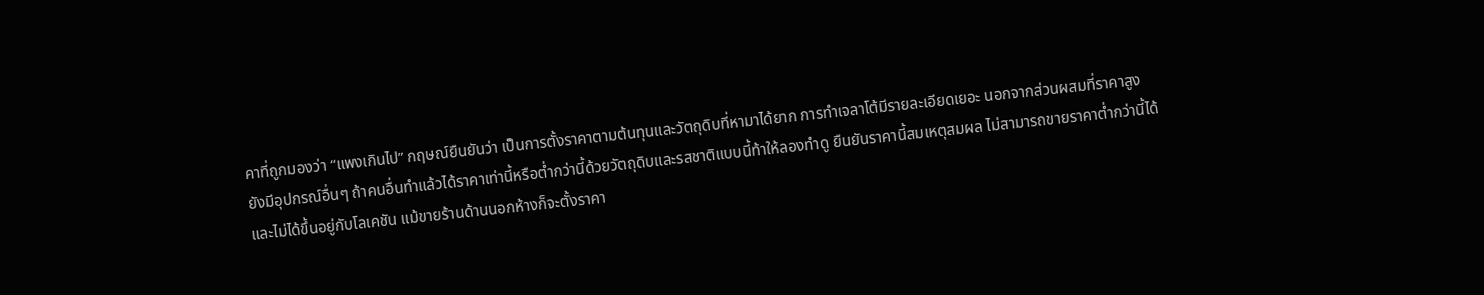คาที่ถูกมองว่า “แพงเกินไป” กฤษณ์ยืนยันว่า เป็นการตั้งราคาตามต้นทุนและวัตถุดิบที่หามาได้ยาก การทำเจลาโต้มีรายละเอียดเยอะ นอกจากส่วนผสมที่ราคาสูงยังมีอุปกรณ์อื่นๆ ถ้าคนอื่นทำแล้วได้ราคาเท่านี้หรือต่ำกว่านี้ด้วยวัตถุดิบและรสชาติแบบนี้ท้าให้ลองทำดู ยืนยันราคานี้สมเหตุสมผล ไม่สามารถขายราคาต่ำกว่านี้ได้ และไม่ได้ขึ้นอยู่กับโลเคชัน แม้ขายร้านด้านนอกห้างก็จะตั้งราคา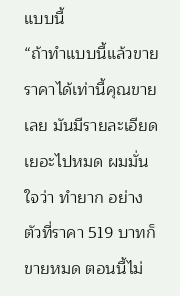แบบนี้
“ถ้าทำแบบนี้แล้วขายราคาได้เท่านี้คุณขายเลย มันมีรายละเอียดเยอะไปหมด ผมมั่นใจว่า ทำยาก อย่างตัวที่ราคา 519 บาทก็ขายหมด ตอนนี้ไม่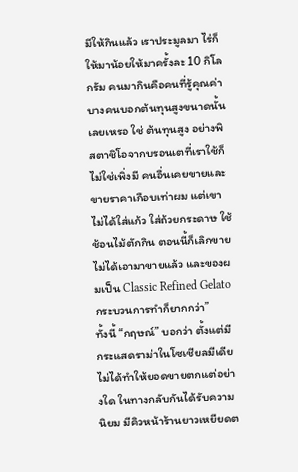มีให้กินแล้ว เราประมูลมา ไร่ก็ให้มาน้อยให้มาครั้งละ 10 กิโลกรัม คนมากินคือคนที่รู้คุณค่า บางคนบอกต้นทุนสูงขนาดนั้นเลยเหรอ ใช่ ต้นทุนสูง อย่างพิสตาชิโอจากบรอนเตที่เราใช้ก็ไม่ใช่เพิ่งมี คนอื่นเคยขายและขายราคาเกือบเท่าผม แต่เขาไม่ได้ใส่แก้ว ใส่ถ้วยกระดาษ ใช้ช้อนไม้ตักกิน ตอนนี้ก็เลิกขายไม่ได้เอามาขายแล้ว และของผมเป็น Classic Refined Gelato กระบวนการทำก็ยากกว่า”
ทั้งนี้ “กฤษณ์” บอกว่า ตั้งแต่มีกระแสดราม่าในโซเชียลมีเดียไม่ได้ทำให้ยอดขายตกแต่อย่างใด ในทางกลับกันได้รับความนิยม มีคิวหน้าร้านยาวเหยียดต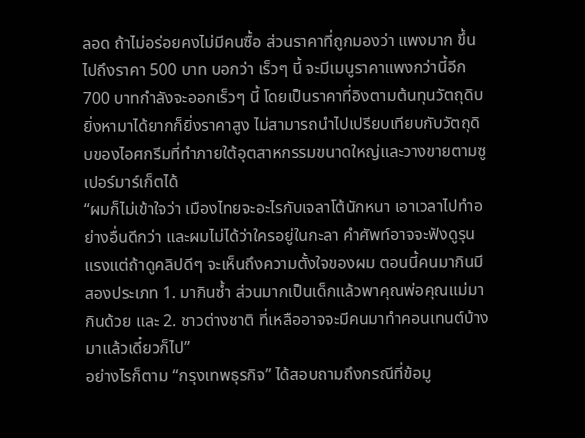ลอด ถ้าไม่อร่อยคงไม่มีคนซื้อ ส่วนราคาที่ถูกมองว่า แพงมาก ขึ้นไปถึงราคา 500 บาท บอกว่า เร็วๆ นี้ จะมีเมนูราคาแพงกว่านี้อีก 700 บาทกำลังจะออกเร็วๆ นี้ โดยเป็นราคาที่อิงตามต้นทุนวัตถุดิบ ยิ่งหามาได้ยากก็ยิ่งราคาสูง ไม่สามารถนำไปเปรียบเทียบกับวัตถุดิบของไอศกรีมที่ทำภายใต้อุตสาหกรรมขนาดใหญ่และวางขายตามซูเปอร์มาร์เก็ตได้
“ผมก็ไม่เข้าใจว่า เมืองไทยจะอะไรกับเจลาโต้นักหนา เอาเวลาไปทำอย่างอื่นดีกว่า และผมไม่ได้ว่าใครอยู่ในกะลา คำศัพท์อาจจะฟังดูรุนแรงแต่ถ้าดูคลิปดีๆ จะเห็นถึงความตั้งใจของผม ตอนนี้คนมากินมีสองประเภท 1. มากินซ้ำ ส่วนมากเป็นเด็กแล้วพาคุณพ่อคุณแม่มากินด้วย และ 2. ชาวต่างชาติ ที่เหลืออาจจะมีคนมาทำคอนเทนต์บ้าง มาแล้วเดี๋ยวก็ไป”
อย่างไรก็ตาม “กรุงเทพธุรกิจ” ได้สอบถามถึงกรณีที่ข้อมู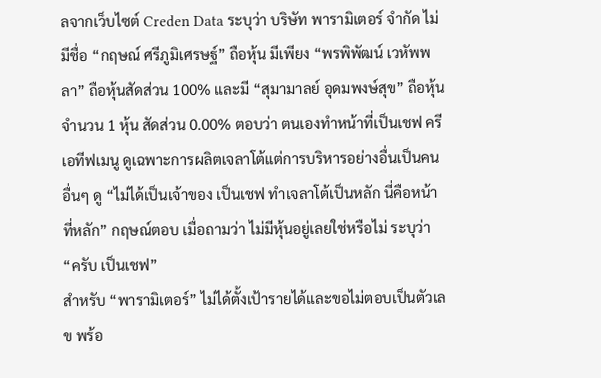ลจากเว็บไซต์ Creden Data ระบุว่า บริษัท พารามิเตอร์ จำกัด ไม่มีชื่อ “กฤษณ์ ศรีภูมิเศรษฐ์” ถือหุ้น มีเพียง “พรพิพัฒน์ เวหัพพลา” ถือหุ้นสัดส่วน 100% และมี “สุมามาลย์ อุดมพงษ์สุข” ถือหุ้นจำนวน 1 หุ้น สัดส่วน 0.00% ตอบว่า ตนเองทำหน้าที่เป็นเชฟ ครีเอทีฟเมนู ดูเฉพาะการผลิตเจลาโต้แต่การบริหารอย่างอื่นเป็นคนอื่นๆ ดู “ไม่ได้เป็นเจ้าของ เป็นเชฟ ทำเจลาโต้เป็นหลัก นี่คือหน้าที่หลัก” กฤษณ์ตอบ เมื่อถามว่า ไม่มีหุ้นอยู่เลยใช่หรือไม่ ระบุว่า “ครับ เป็นเชฟ”
สำหรับ “พารามิเตอร์” ไม่ได้ตั้งเป้ารายได้และขอไม่ตอบเป็นตัวเลข พร้อ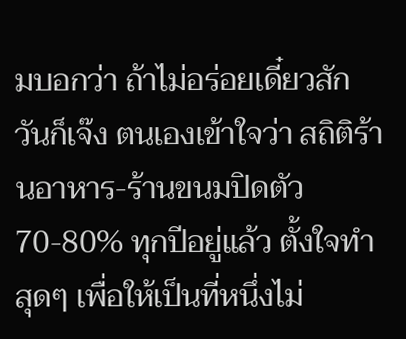มบอกว่า ถ้าไม่อร่อยเดี๋ยวสักวันก็เจ๊ง ตนเองเข้าใจว่า สถิติร้านอาหาร-ร้านขนมปิดตัว 70-80% ทุกปีอยู่แล้ว ตั้งใจทำสุดๆ เพื่อให้เป็นที่หนึ่งไม่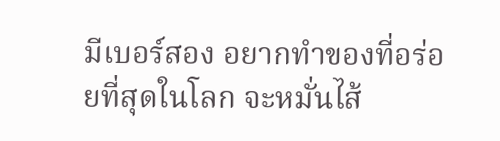มีเบอร์สอง อยากทำของที่อร่อยที่สุดในโลก จะหมั่นไส้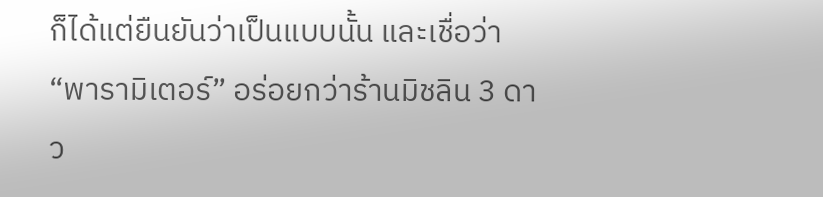ก็ได้แต่ยืนยันว่าเป็นแบบนั้น และเชื่อว่า “พารามิเตอร์” อร่อยกว่าร้านมิชลิน 3 ดาว